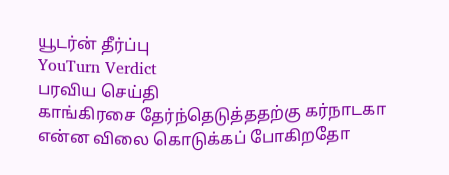யூடர்ன் தீர்ப்பு
YouTurn Verdict
பரவிய செய்தி
காங்கிரசை தேர்ந்தெடுத்ததற்கு கர்நாடகா என்ன விலை கொடுக்கப் போகிறதோ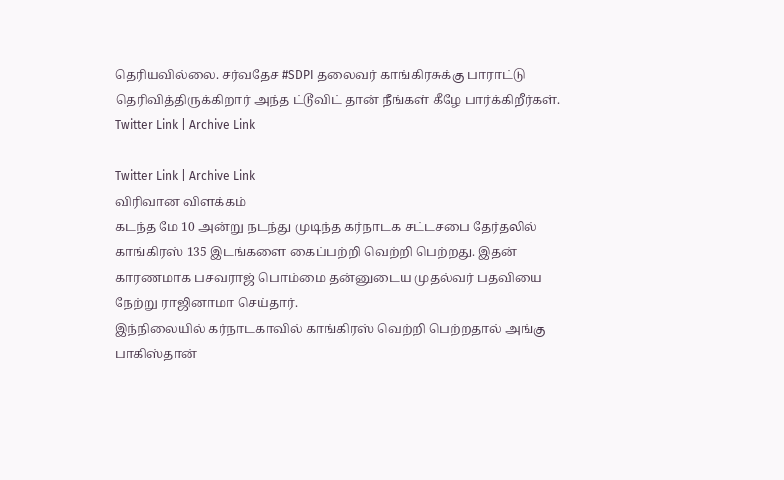தெரியவில்லை. சர்வதேச #SDPI தலைவர் காங்கிரசுக்கு பாராட்டு தெரிவித்திருக்கிறார் அந்த ட்டூவிட் தான் நீங்கள் கீழே பார்க்கிறீர்கள்.
Twitter Link | Archive Link

Twitter Link | Archive Link
விரிவான விளக்கம்
கடந்த மே 10 அன்று நடந்து முடிந்த கர்நாடக சட்டசபை தேர்தலில் காங்கிரஸ் 135 இடங்களை கைப்பற்றி வெற்றி பெற்றது. இதன் காரணமாக பசவராஜ் பொம்மை தன்னுடைய முதல்வர் பதவியை நேற்று ராஜினாமா செய்தார்.
இந்நிலையில் கர்நாடகாவில் காங்கிரஸ் வெற்றி பெற்றதால் அங்கு பாகிஸ்தான்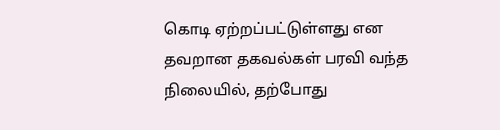கொடி ஏற்றப்பட்டுள்ளது என தவறான தகவல்கள் பரவி வந்த நிலையில், தற்போது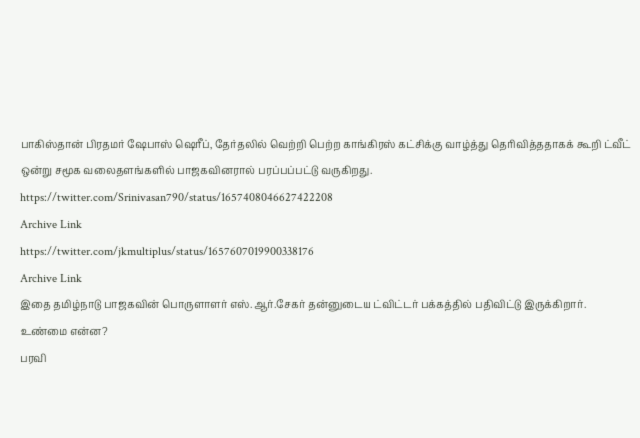பாகிஸ்தான் பிரதமர் ஷேபாஸ் ஷெரீப், தேர்தலில் வெற்றி பெற்ற காங்கிரஸ் கட்சிக்கு வாழ்த்து தெரிவித்ததாகக் கூறி ட்வீட் ஒன்று சமூக வலைதளங்களில் பாஜகவினரால் பரப்பப்பட்டு வருகிறது.
https://twitter.com/Srinivasan790/status/1657408046627422208
Archive Link
https://twitter.com/jkmultiplus/status/1657607019900338176
Archive Link
இதை தமிழ்நாடு பாஜகவின் பொருளாளர் எஸ்.ஆர்.சேகர் தன்னுடைய ட்விட்டர் பக்கத்தில் பதிவிட்டு இருக்கிறார்.
உண்மை என்ன?
பரவி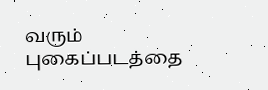வரும் புகைப்படத்தை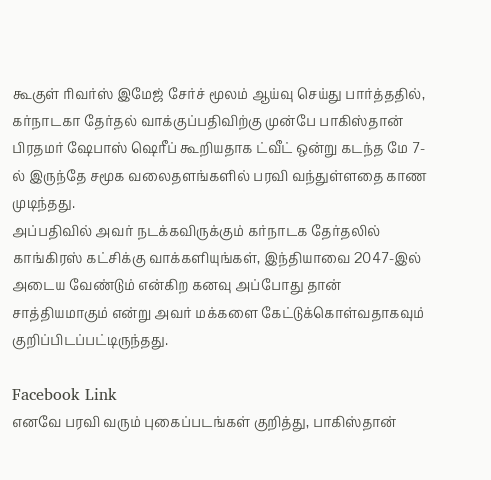கூகுள் ரிவர்ஸ் இமேஜ் சேர்ச் மூலம் ஆய்வு செய்து பார்த்ததில், கர்நாடகா தேர்தல் வாக்குப்பதிவிற்கு முன்பே பாகிஸ்தான் பிரதமர் ஷேபாஸ் ஷெரீப் கூறியதாக ட்வீட் ஒன்று கடந்த மே 7-ல் இருந்தே சமூக வலைதளங்களில் பரவி வந்துள்ளதை காண முடிந்தது.
அப்பதிவில் அவர் நடக்கவிருக்கும் கர்நாடக தேர்தலில் காங்கிரஸ் கட்சிக்கு வாக்களியுங்கள், இந்தியாவை 2047-இல் அடைய வேண்டும் என்கிற கனவு அப்போது தான் சாத்தியமாகும் என்று அவர் மக்களை கேட்டுக்கொள்வதாகவும் குறிப்பிடப்பட்டிருந்தது.

Facebook Link
எனவே பரவி வரும் புகைப்படங்கள் குறித்து, பாகிஸ்தான்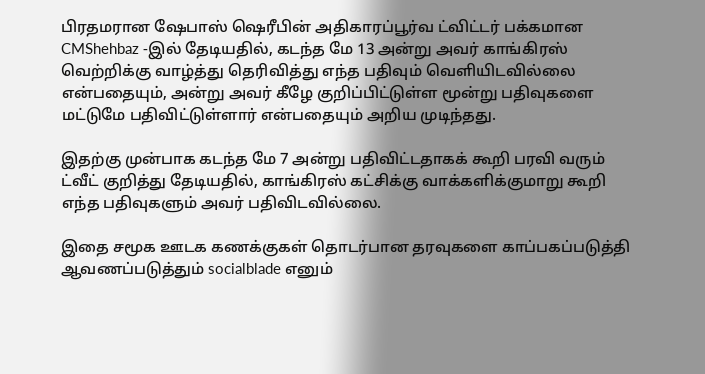பிரதமரான ஷேபாஸ் ஷெரீபின் அதிகாரப்பூர்வ ட்விட்டர் பக்கமான CMShehbaz -இல் தேடியதில், கடந்த மே 13 அன்று அவர் காங்கிரஸ் வெற்றிக்கு வாழ்த்து தெரிவித்து எந்த பதிவும் வெளியிடவில்லை என்பதையும், அன்று அவர் கீழே குறிப்பிட்டுள்ள மூன்று பதிவுகளை மட்டுமே பதிவிட்டுள்ளார் என்பதையும் அறிய முடிந்தது.

இதற்கு முன்பாக கடந்த மே 7 அன்று பதிவிட்டதாகக் கூறி பரவி வரும் ட்வீட் குறித்து தேடியதில், காங்கிரஸ் கட்சிக்கு வாக்களிக்குமாறு கூறி எந்த பதிவுகளும் அவர் பதிவிடவில்லை.

இதை சமூக ஊடக கணக்குகள் தொடர்பான தரவுகளை காப்பகப்படுத்தி ஆவணப்படுத்தும் socialblade எனும்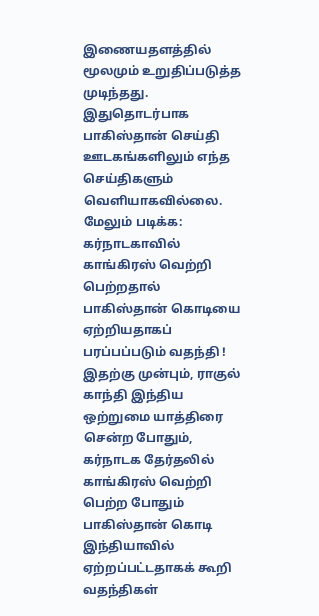இணையதளத்தில் மூலமும் உறுதிப்படுத்த முடிந்தது. இதுதொடர்பாக பாகிஸ்தான் செய்தி ஊடகங்களிலும் எந்த செய்திகளும் வெளியாகவில்லை.
மேலும் படிக்க: கர்நாடகாவில் காங்கிரஸ் வெற்றி பெற்றதால் பாகிஸ்தான் கொடியை ஏற்றியதாகப் பரப்பப்படும் வதந்தி !
இதற்கு முன்பும், ராகுல் காந்தி இந்திய ஒற்றுமை யாத்திரை சென்ற போதும், கர்நாடக தேர்தலில் காங்கிரஸ் வெற்றி பெற்ற போதும் பாகிஸ்தான் கொடி இந்தியாவில் ஏற்றப்பட்டதாகக் கூறி வதந்திகள்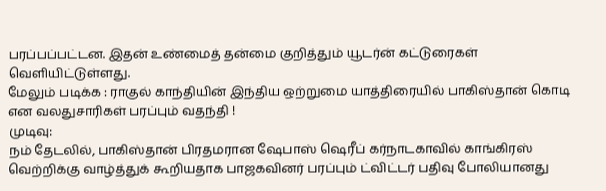பரப்பப்பட்டன. இதன் உண்மைத் தன்மை குறித்தும் யூடர்ன் கட்டுரைகள் வெளியிட்டுள்ளது.
மேலும் படிக்க : ராகுல் காந்தியின் இந்திய ஒற்றுமை யாத்திரையில் பாகிஸ்தான் கொடி என வலதுசாரிகள் பரப்பும் வதந்தி !
முடிவு:
நம் தேடலில், பாகிஸ்தான் பிரதமரான ஷேபாஸ் ஷெரீப் கர்நாடகாவில் காங்கிரஸ் வெற்றிக்கு வாழ்த்துக் கூறியதாக பாஜகவினர் பரப்பும் ட்விட்டர் பதிவு போலியானது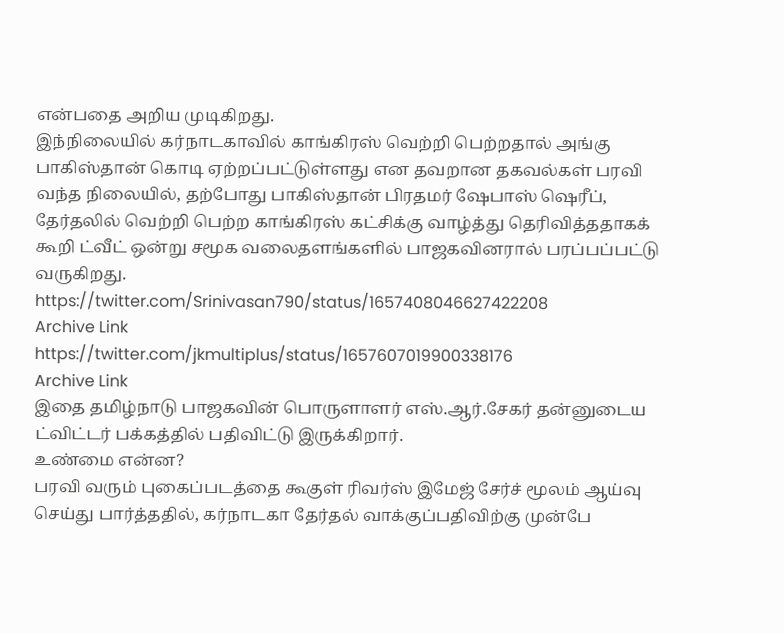என்பதை அறிய முடிகிறது.
இந்நிலையில் கர்நாடகாவில் காங்கிரஸ் வெற்றி பெற்றதால் அங்கு பாகிஸ்தான் கொடி ஏற்றப்பட்டுள்ளது என தவறான தகவல்கள் பரவி வந்த நிலையில், தற்போது பாகிஸ்தான் பிரதமர் ஷேபாஸ் ஷெரீப், தேர்தலில் வெற்றி பெற்ற காங்கிரஸ் கட்சிக்கு வாழ்த்து தெரிவித்ததாகக் கூறி ட்வீட் ஒன்று சமூக வலைதளங்களில் பாஜகவினரால் பரப்பப்பட்டு வருகிறது.
https://twitter.com/Srinivasan790/status/1657408046627422208
Archive Link
https://twitter.com/jkmultiplus/status/1657607019900338176
Archive Link
இதை தமிழ்நாடு பாஜகவின் பொருளாளர் எஸ்.ஆர்.சேகர் தன்னுடைய ட்விட்டர் பக்கத்தில் பதிவிட்டு இருக்கிறார்.
உண்மை என்ன?
பரவி வரும் புகைப்படத்தை கூகுள் ரிவர்ஸ் இமேஜ் சேர்ச் மூலம் ஆய்வு செய்து பார்த்ததில், கர்நாடகா தேர்தல் வாக்குப்பதிவிற்கு முன்பே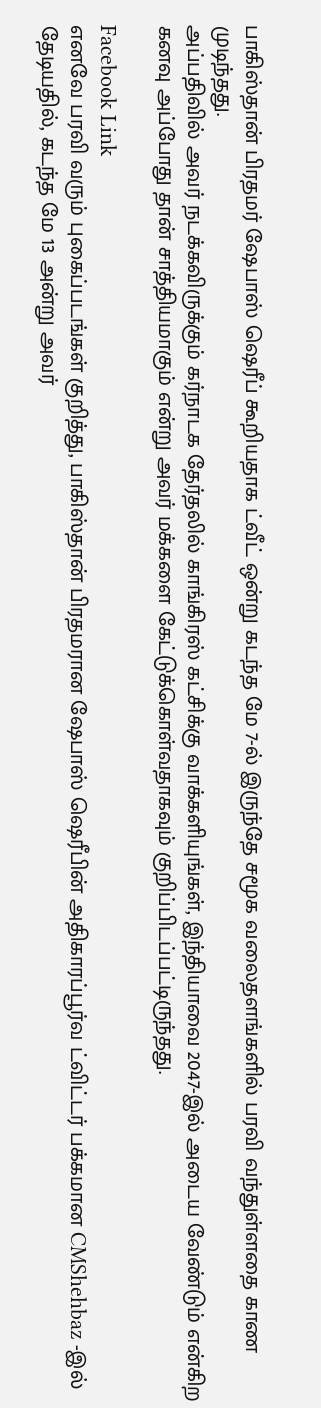பாகிஸ்தான் பிரதமர் ஷேபாஸ் ஷெரீப் கூறியதாக ட்வீட் ஒன்று கடந்த மே 7-ல் இருந்தே சமூக வலைதளங்களில் பரவி வந்துள்ளதை காண முடிந்தது.
அப்பதிவில் அவர் நடக்கவிருக்கும் கர்நாடக தேர்தலில் காங்கிரஸ் கட்சிக்கு வாக்களியுங்கள், இந்தியாவை 2047-இல் அடைய வேண்டும் என்கிற கனவு அப்போது தான் சாத்தியமாகும் என்று அவர் மக்களை கேட்டுக்கொள்வதாகவும் குறிப்பிடப்பட்டிருந்தது.

Facebook Link
எனவே பரவி வரும் புகைப்படங்கள் குறித்து, பாகிஸ்தான் பிரதமரான ஷேபாஸ் ஷெரீபின் அதிகாரப்பூர்வ ட்விட்டர் பக்கமான CMShehbaz -இல் தேடியதில், கடந்த மே 13 அன்று அவர்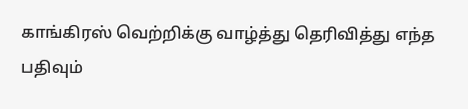காங்கிரஸ் வெற்றிக்கு வாழ்த்து தெரிவித்து எந்த பதிவும்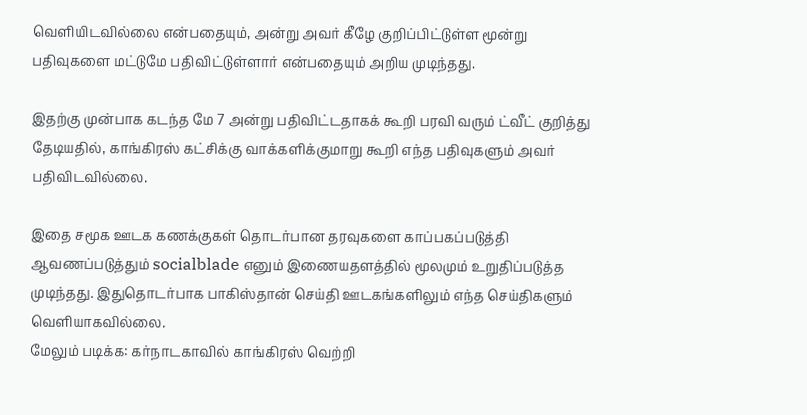வெளியிடவில்லை என்பதையும், அன்று அவர் கீழே குறிப்பிட்டுள்ள மூன்று பதிவுகளை மட்டுமே பதிவிட்டுள்ளார் என்பதையும் அறிய முடிந்தது.

இதற்கு முன்பாக கடந்த மே 7 அன்று பதிவிட்டதாகக் கூறி பரவி வரும் ட்வீட் குறித்து தேடியதில், காங்கிரஸ் கட்சிக்கு வாக்களிக்குமாறு கூறி எந்த பதிவுகளும் அவர் பதிவிடவில்லை.

இதை சமூக ஊடக கணக்குகள் தொடர்பான தரவுகளை காப்பகப்படுத்தி ஆவணப்படுத்தும் socialblade எனும் இணையதளத்தில் மூலமும் உறுதிப்படுத்த முடிந்தது. இதுதொடர்பாக பாகிஸ்தான் செய்தி ஊடகங்களிலும் எந்த செய்திகளும் வெளியாகவில்லை.
மேலும் படிக்க: கர்நாடகாவில் காங்கிரஸ் வெற்றி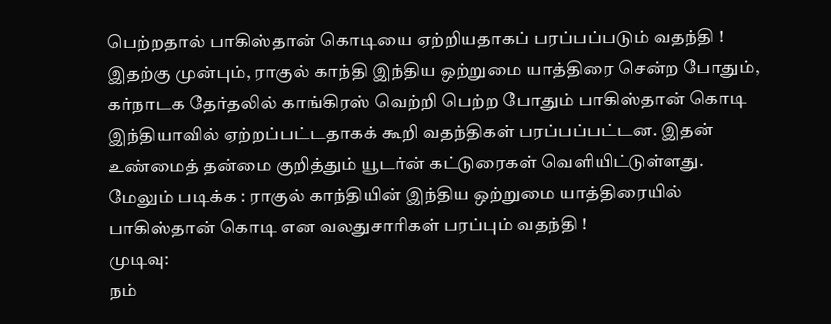பெற்றதால் பாகிஸ்தான் கொடியை ஏற்றியதாகப் பரப்பப்படும் வதந்தி !
இதற்கு முன்பும், ராகுல் காந்தி இந்திய ஒற்றுமை யாத்திரை சென்ற போதும், கர்நாடக தேர்தலில் காங்கிரஸ் வெற்றி பெற்ற போதும் பாகிஸ்தான் கொடி இந்தியாவில் ஏற்றப்பட்டதாகக் கூறி வதந்திகள் பரப்பப்பட்டன. இதன் உண்மைத் தன்மை குறித்தும் யூடர்ன் கட்டுரைகள் வெளியிட்டுள்ளது.
மேலும் படிக்க : ராகுல் காந்தியின் இந்திய ஒற்றுமை யாத்திரையில் பாகிஸ்தான் கொடி என வலதுசாரிகள் பரப்பும் வதந்தி !
முடிவு:
நம்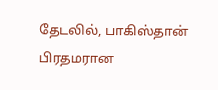தேடலில், பாகிஸ்தான் பிரதமரான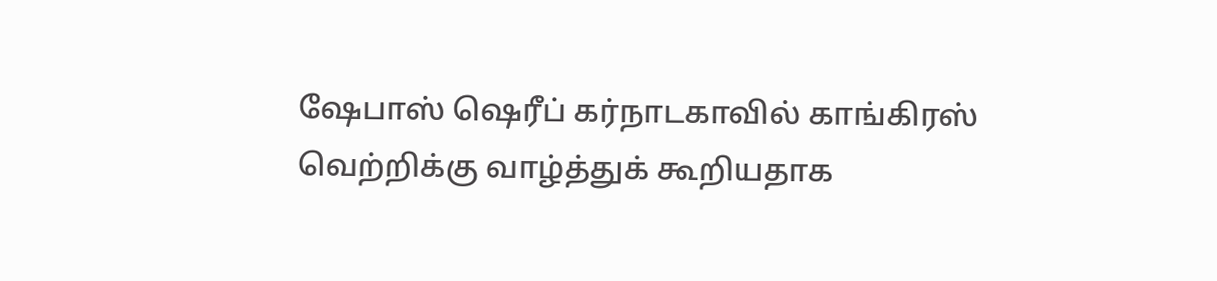ஷேபாஸ் ஷெரீப் கர்நாடகாவில் காங்கிரஸ் வெற்றிக்கு வாழ்த்துக் கூறியதாக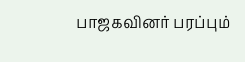பாஜகவினர் பரப்பும்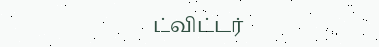ட்விட்டர்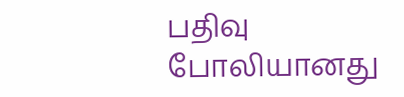பதிவு போலியானது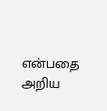என்பதை அறிய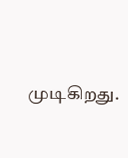முடிகிறது.